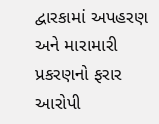દ્વારકામાં અપહરણ અને મારામારી પ્રકરણનો ફરાર આરોપી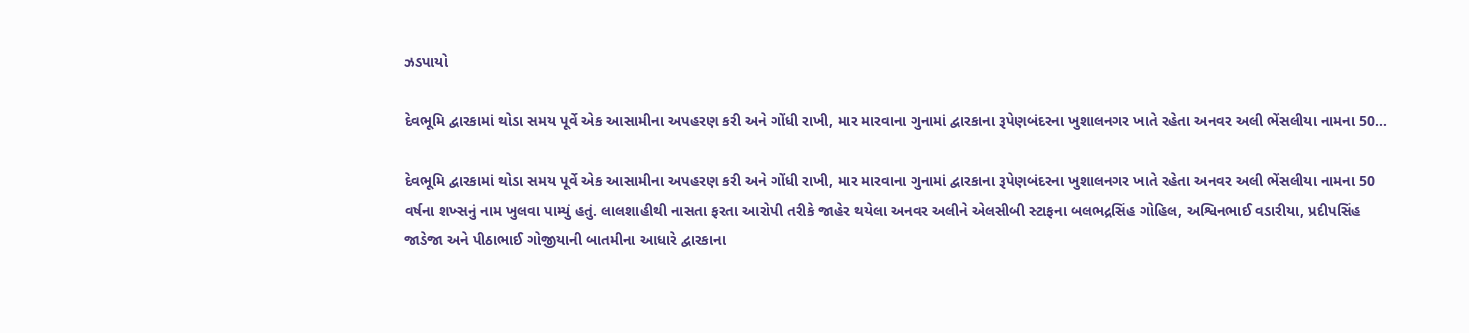ઝડપાયો

દેવભૂમિ દ્વારકામાં થોડા સમય પૂર્વે એક આસામીના અપહરણ કરી અને ગોંધી રાખી, માર મારવાના ગુનામાં દ્વારકાના રૂપેણબંદરના ખુશાલનગર ખાતે રહેતા અનવર અલી ભેંસલીયા નામના 50…

દેવભૂમિ દ્વારકામાં થોડા સમય પૂર્વે એક આસામીના અપહરણ કરી અને ગોંધી રાખી, માર મારવાના ગુનામાં દ્વારકાના રૂપેણબંદરના ખુશાલનગર ખાતે રહેતા અનવર અલી ભેંસલીયા નામના 50 વર્ષના શખ્સનું નામ ખુલવા પામ્યું હતું. લાલશાહીથી નાસતા ફરતા આરોપી તરીકે જાહેર થયેલા અનવર અલીને એલસીબી સ્ટાફના બલભદ્રસિંહ ગોહિલ, અશ્વિનભાઈ વડારીયા, પ્રદીપસિંહ જાડેજા અને પીઠાભાઈ ગોજીયાની બાતમીના આધારે દ્વારકાના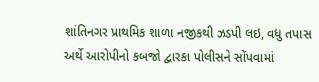શાંતિનગર પ્રાથમિક શાળા નજીકથી ઝડપી લઇ, વધુ તપાસ અર્થે આરોપીનો કબજો દ્વારકા પોલીસને સોંપવામાં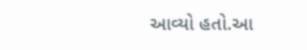આવ્યો હતો.આ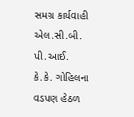સમગ્ર કાર્યવાહી એલ.સી.બી. પી.આઈ. કે.કે. ગોહિલના વડપણ હેઠળ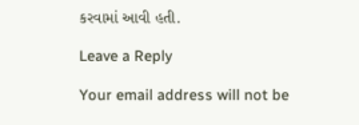કરવામાં આવી હતી.

Leave a Reply

Your email address will not be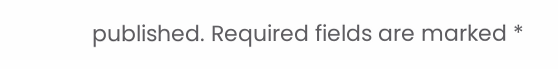published. Required fields are marked *